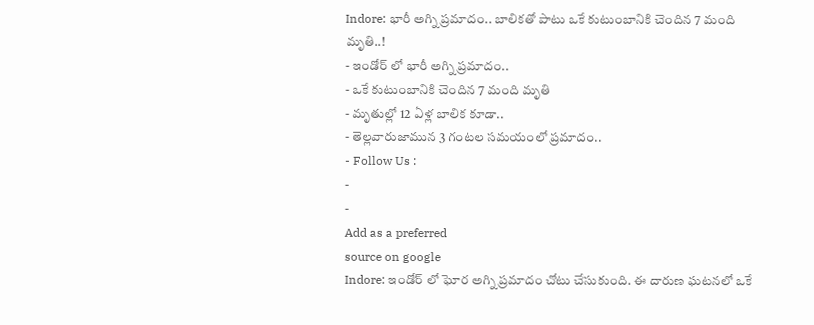Indore: భారీ అగ్ని ప్రమాదం.. బాలికతో పాటు ఒకే కుటుంబానికి చెందిన 7 మంది మృతి..!
- ఇండోర్ లో భారీ అగ్ని ప్రమాదం..
- ఒకే కుటుంబానికి చెందిన 7 మంది మృతి
- మృతుల్లో 12 ఏళ్ల బాలిక కూడా..
- తెల్లవారుజామున 3 గంటల సమయంలో ప్రమాదం..
- Follow Us :
-
-
Add as a preferred
source on google
Indore: ఇండోర్ లో ఘోర అగ్ని ప్రమాదం చోటు చేసుకుంది. ఈ దారుణ ఘటనలో ఒకే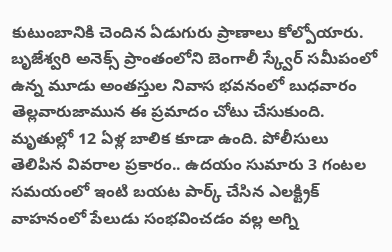కుటుంబానికి చెందిన ఏడుగురు ప్రాణాలు కోల్పోయారు. బృజేశ్వరి అనెక్స్ ప్రాంతంలోని బెంగాలీ స్క్వేర్ సమీపంలో ఉన్న మూడు అంతస్తుల నివాస భవనంలో బుధవారం తెల్లవారుజామున ఈ ప్రమాదం చోటు చేసుకుంది. మృతుల్లో 12 ఏళ్ల బాలిక కూడా ఉంది. పోలీసులు తెలిపిన వివరాల ప్రకారం.. ఉదయం సుమారు 3 గంటల సమయంలో ఇంటి బయట పార్క్ చేసిన ఎలక్ట్రిక్ వాహనంలో పేలుడు సంభవించడం వల్ల అగ్ని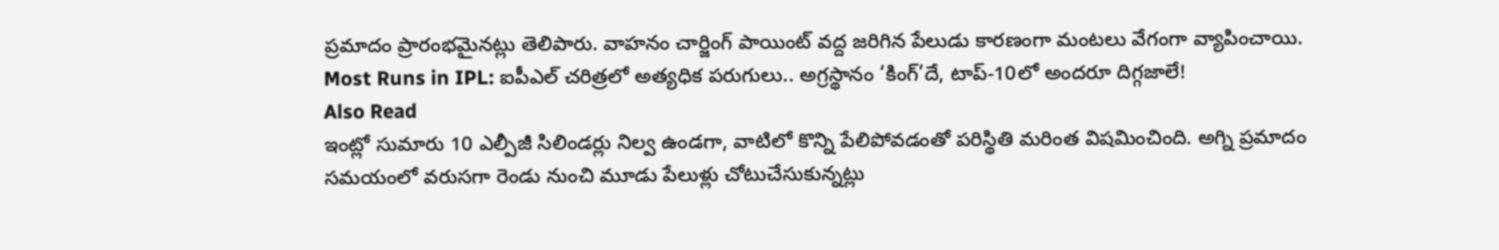ప్రమాదం ప్రారంభమైనట్లు తెలిపారు. వాహనం చార్జింగ్ పాయింట్ వద్ద జరిగిన పేలుడు కారణంగా మంటలు వేగంగా వ్యాపించాయి.
Most Runs in IPL: ఐపీఎల్ చరిత్రలో అత్యధిక పరుగులు.. అగ్రస్థానం ‘కింగ్’దే, టాప్-10లో అందరూ దిగ్గజాలే!
Also Read
ఇంట్లో సుమారు 10 ఎల్పీజీ సిలిండర్లు నిల్వ ఉండగా, వాటిలో కొన్ని పేలిపోవడంతో పరిస్థితి మరింత విషమించింది. అగ్ని ప్రమాదం సమయంలో వరుసగా రెండు నుంచి మూడు పేలుళ్లు చోటుచేసుకున్నట్లు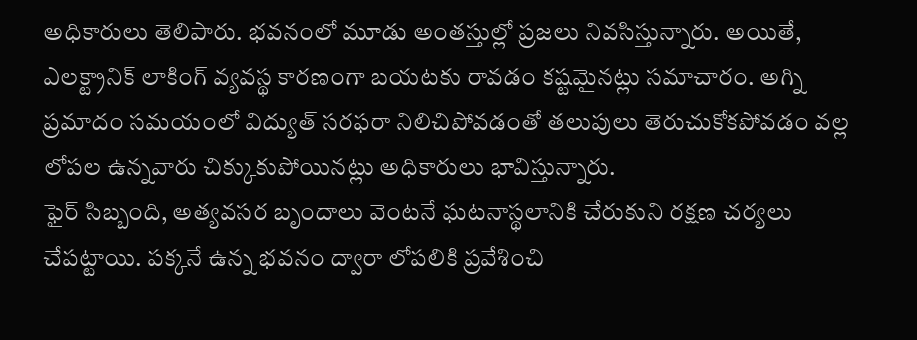అధికారులు తెలిపారు. భవనంలో మూడు అంతస్తుల్లో ప్రజలు నివసిస్తున్నారు. అయితే, ఎలక్ట్రానిక్ లాకింగ్ వ్యవస్థ కారణంగా బయటకు రావడం కష్టమైనట్లు సమాచారం. అగ్ని ప్రమాదం సమయంలో విద్యుత్ సరఫరా నిలిచిపోవడంతో తలుపులు తెరుచుకోకపోవడం వల్ల లోపల ఉన్నవారు చిక్కుకుపోయినట్లు అధికారులు భావిస్తున్నారు.
ఫైర్ సిబ్బంది, అత్యవసర బృందాలు వెంటనే ఘటనాస్థలానికి చేరుకుని రక్షణ చర్యలు చేపట్టాయి. పక్కనే ఉన్న భవనం ద్వారా లోపలికి ప్రవేశించి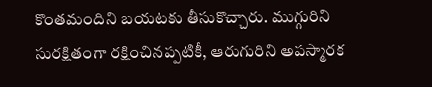కొంతమందిని బయటకు తీసుకొచ్చారు. ముగ్గురిని సురక్షితంగా రక్షించినప్పటికీ, ఆరుగురిని అపస్మారక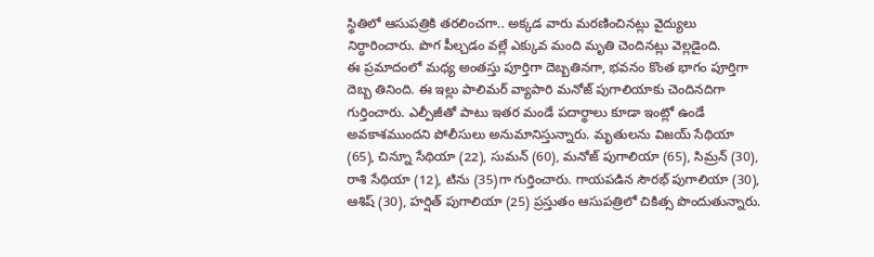స్థితిలో ఆసుపత్రికి తరలించగా.. అక్కడ వారు మరణించినట్లు వైద్యులు నిర్ధారించారు. పొగ పీల్చడం వల్లే ఎక్కువ మంది మృతి చెందినట్లు వెల్లడైంది.
ఈ ప్రమాదంలో మధ్య అంతస్తు పూర్తిగా దెబ్బతినగా, భవనం కొంత భాగం పూర్తిగా దెబ్బ తినింది. ఈ ఇల్లు పాలిమర్ వ్యాపారి మనోజ్ పుగాలియాకు చెందినదిగా గుర్తించారు. ఎల్పీజీతో పాటు ఇతర మండే పదార్థాలు కూడా ఇంట్లో ఉండే అవకాశముందని పోలీసులు అనుమానిస్తున్నారు. మృతులను విజయ్ సేథియా (65), చిన్నూ సేథియా (22), సుమన్ (60), మనోజ్ పుగాలియా (65), సిమ్రన్ (30), రాశి సేథియా (12), టిను (35)గా గుర్తించారు. గాయపడిన సౌరభ్ పుగాలియా (30), ఆశిష్ (30), హర్షిత్ పుగాలియా (25) ప్రస్తుతం ఆసుపత్రిలో చికిత్స పొందుతున్నారు.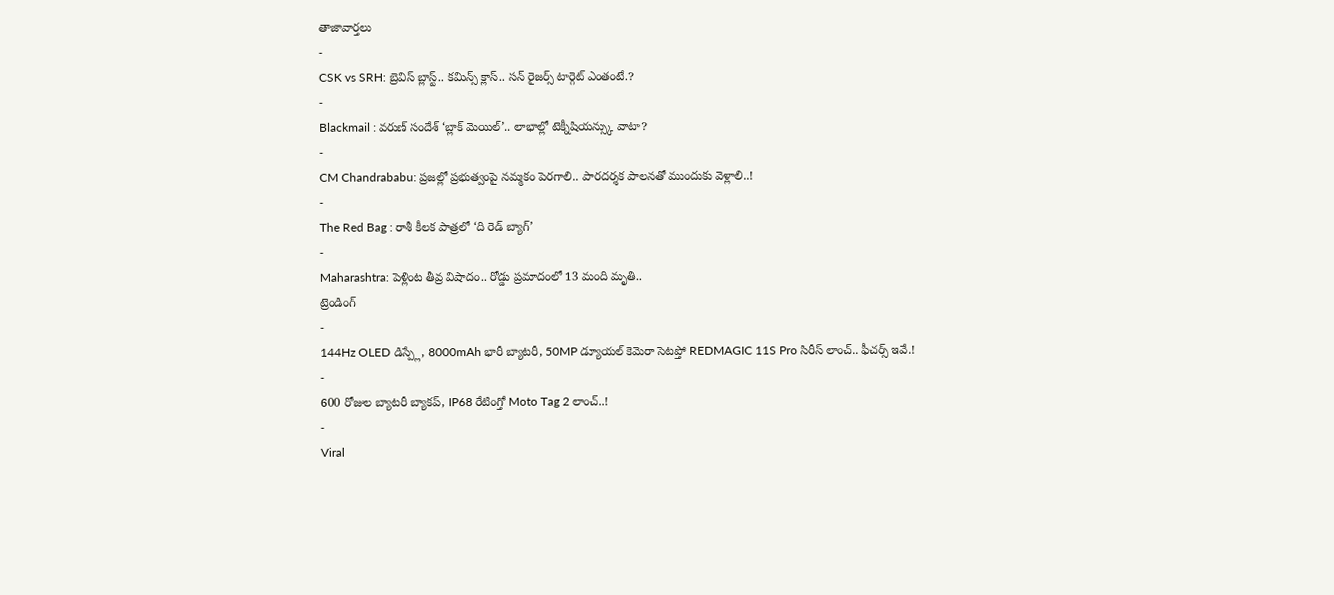తాజావార్తలు
-
CSK vs SRH: బ్రెవిస్ బ్లాస్ట్.. కమిన్స్ క్లాస్.. సన్ రైజర్స్ టార్గెట్ ఎంతంటే.?
-
Blackmail : వరుణ్ సందేశ్ ‘బ్లాక్ మెయిల్’.. లాభాల్లో టెక్నీషియన్స్కు వాటా?
-
CM Chandrababu: ప్రజల్లో ప్రభుత్వంపై నమ్మకం పెరగాలి.. పారదర్శక పాలనతో ముందుకు వెళ్లాలి..!
-
The Red Bag : రాశీ కీలక పాత్రలో ‘ది రెడ్ బ్యాగ్’
-
Maharashtra: పెళ్లింట తీవ్ర విషాదం.. రోడ్డు ప్రమాదంలో 13 మంది మృతి..
ట్రెండింగ్
-
144Hz OLED డిస్ప్లే, 8000mAh భారీ బ్యాటరీ, 50MP డ్యూయల్ కెమెరా సెటప్తో REDMAGIC 11S Pro సిరీస్ లాంచ్.. ఫీచర్స్ ఇవే.!
-
600 రోజుల బ్యాటరీ బ్యాకప్, IP68 రేటింగ్తో Moto Tag 2 లాంచ్..!
-
Viral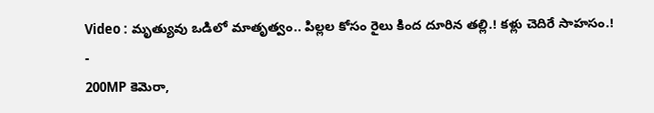Video : మృత్యువు ఒడిలో మాతృత్వం.. పిల్లల కోసం రైలు కింద దూరిన తల్లి.! కళ్లు చెదిరే సాహసం.!
-
200MP కెమెరా,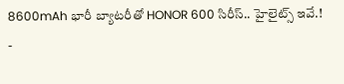8600mAh భారీ బ్యాటరీతో HONOR 600 సిరీస్.. హైలైట్స్ ఇవే.!
-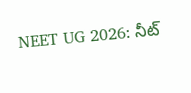NEET UG 2026: నీట్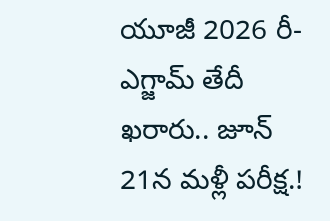యూజీ 2026 రీ-ఎగ్జామ్ తేదీ ఖరారు.. జూన్ 21న మళ్లీ పరీక్ష.!